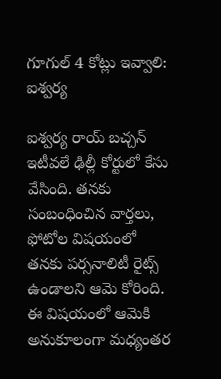గూగుల్ 4 కోట్లు ఇవ్వాలి: ఐశ్వర్య

ఐశ్వర్య రాయ్ బచ్చన్ ఇటీవలే ఢిల్లీ కోర్టులో కేసు వేసింది. తనకు సంబంధించిన వార్తలు, ఫోటోల విషయంలో తనకు పర్సనాలిటీ రైట్స్ ఉండాలని ఆమె కోరింది. ఈ విషయంలో ఆమెకి అనుకూలంగా మధ్యంతర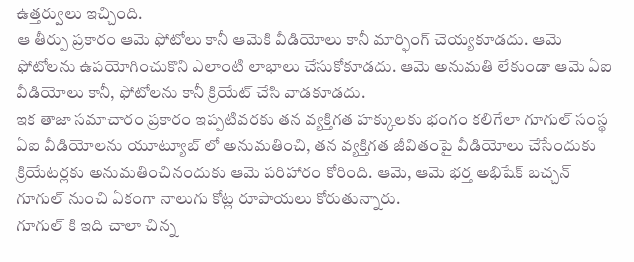ఉత్తర్వులు ఇచ్చింది.
ఆ తీర్పు ప్రకారం ఆమె ఫోటోలు కానీ ఆమెకి వీడియోలు కానీ మార్ఫింగ్ చెయ్యకూడదు. ఆమె ఫోటోలను ఉపయోగించుకొని ఎలాంటి లాభాలు చేసుకోకూడదు. ఆమె అనుమతి లేకుండా ఆమె ఏఐ వీడియోలు కానీ, ఫోటోలను కానీ క్రియేట్ చేసి వాడకూడదు.
ఇక తాజా సమాచారం ప్రకారం ఇప్పటివరకు తన వ్యక్తిగత హక్కులకు భంగం కలిగేలా గూగుల్ సంస్థ ఏఐ వీడియోలను యూట్యూబ్ లో అనుమతించి, తన వ్యక్తిగత జీవితంపై వీడియోలు చేసేందుకు క్రియేటర్లకు అనుమతించినందుకు ఆమె పరిహారం కోరింది. ఆమె, ఆమె భర్త అభిషేక్ బచ్చన్ గూగుల్ నుంచి ఏకంగా నాలుగు కోట్ల రూపాయలు కోరుతున్నారు.
గూగుల్ కి ఇది చాలా చిన్న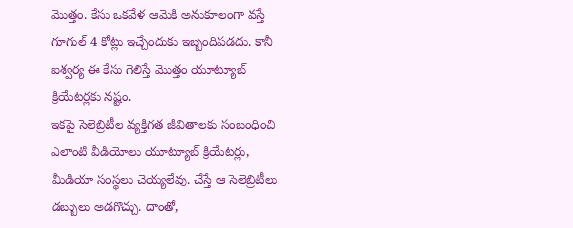మొత్తం. కేసు ఒకవేళ ఆమెకి అనుకూలంగా వస్తే గూగుల్ 4 కోట్లు ఇచ్చేందుకు ఇబ్బందిపడదు. కానీ ఐశ్వర్య ఈ కేసు గెలిస్తే మొత్తం యూట్యూబ్ క్రియేటర్లకు నష్టం.
ఇకపై సెలెబ్రిటీల వ్యక్తిగత జీవితాలకు సంబంధించి ఎలాంటి వీడియోలు యూట్యూబ్ క్రియేటర్లు, మీడియా సంస్థలు చెయ్యలేవు. చేస్తే ఆ సెలెబ్రిటీలు డబ్బులు అడగొచ్చు. దాంతో,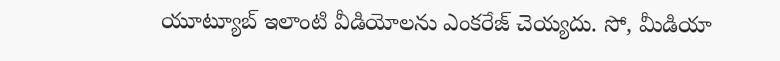యూట్యూబ్ ఇలాంటి వీడియోలను ఎంకరేజ్ చెయ్యదు. సో, మీడియా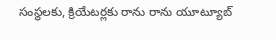సంస్థలకు, క్రియేటర్లకు రాను రాను యూట్యూబ్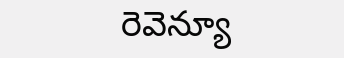రెవెన్యూ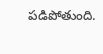పడిపోతుంది.